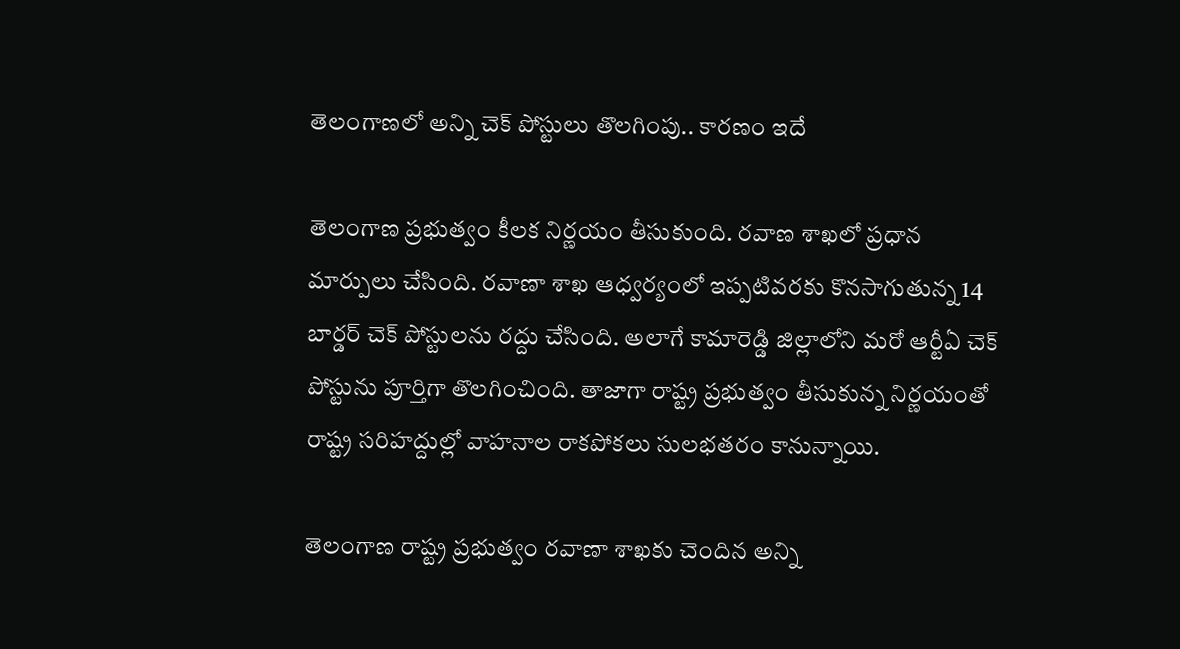తెలంగాణలో అన్ని చెక్ పోస్టులు తొలగింపు.. కారణం ఇదే

తెలంగాణ ప్రభుత్వం కీలక నిర్ణయం తీసుకుంది. రవాణ శాఖలో ప్రధాన మార్పులు చేసింది. రవాణా శాఖ ఆధ్వర్యంలో ఇప్పటివరకు కొనసాగుతున్న 14 బార్డర్ చెక్‌ పోస్టులను రద్దు చేసింది. అలాగే కామారెడ్డి జిల్లాలోని మరో ఆర్టీఏ చెక్‌ పోస్టును పూర్తిగా తొలగించింది. తాజాగా రాష్ట్ర ప్రభుత్వం తీసుకున్న నిర్ణయంతో రాష్ట్ర సరిహద్దుల్లో వాహనాల రాకపోకలు సులభతరం కానున్నాయి.

తెలంగాణ రాష్ట్ర ప్రభుత్వం రవాణా శాఖకు చెందిన అన్ని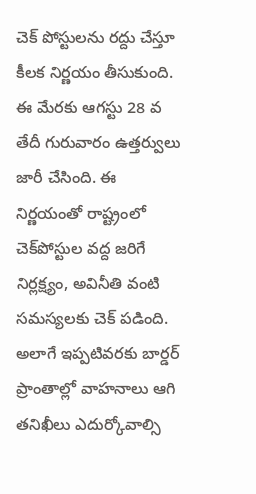చెక్‌ పోస్టులను రద్దు చేస్తూ కీలక నిర్ణయం తీసుకుంది. ఈ మేరకు ఆగస్టు 28 వ తేదీ గురువారం ఉత్తర్వులు జారీ చేసింది. ఈ నిర్ణయంతో రాష్ట్రంలో చెక్‌పోస్టుల వద్ద జరిగే నిర్లక్ష్యం, అవినీతి వంటి సమస్యలకు చెక్ పడింది. అలాగే ఇప్పటివరకు బార్డర్ ప్రాంతాల్లో వాహనాలు ఆగి తనిఖీలు ఎదుర్కోవాల్సి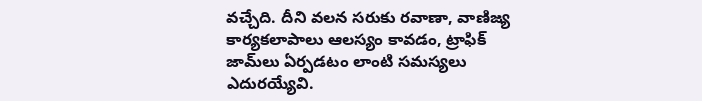వచ్చేది. దీని వలన సరుకు రవాణా, వాణిజ్య కార్యకలాపాలు ఆలస్యం కావడం, ట్రాఫిక్ జామ్‌లు ఏర్పడటం లాంటి సమస్యలు ఎదురయ్యేవి.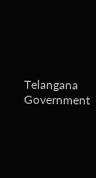Telangana Government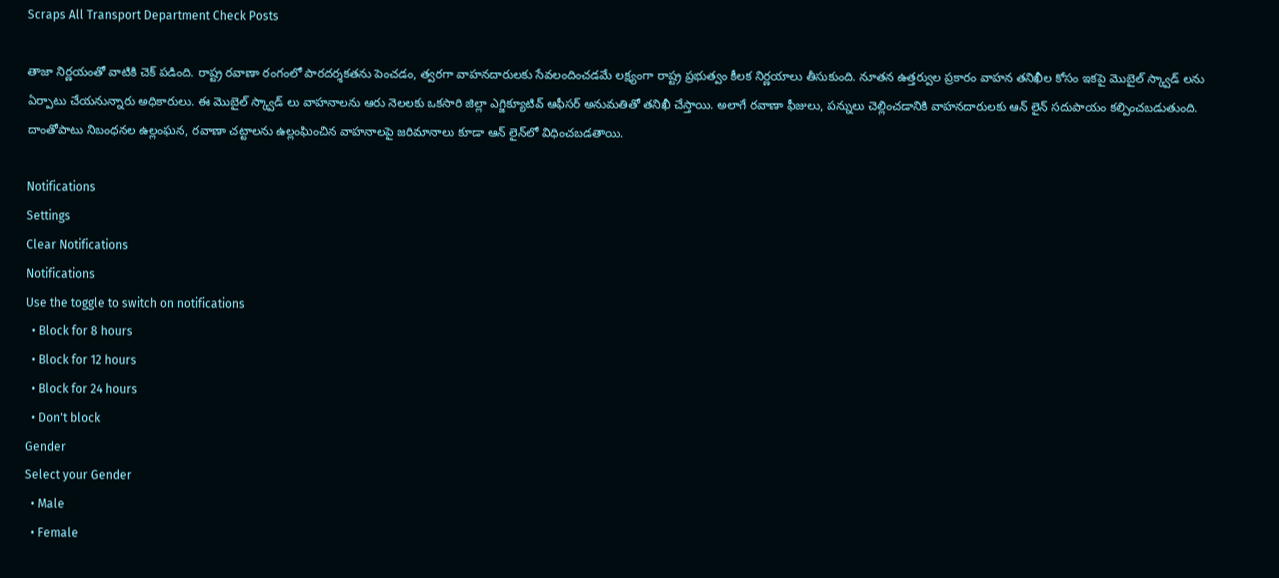Scraps All Transport Department Check Posts

తాజా నిర్ణయంతో వాటికి చెక్ పడింది. రాష్ట్ర రవాణా రంగంలో పారదర్శకతను పెంచడం, త్వరగా వాహనదారులకు సేవలందించడమే లక్ష్యంగా రాష్ట్ర ప్రభుత్వం కీలక నిర్ణయాలు తీసుకుంది. నూతన ఉత్తర్వుల ప్రకారం వాహన తనిఖీల కోసం ఇకపై మొబైల్ స్క్వాడ్‌ లను ఏర్పాటు చేయనున్నారు అధికారులు. ఈ మొబైల్ స్క్వాడ్‌ లు వాహనాలను ఆరు నెలలకు ఒకసారి జిల్లా ఎగ్జిక్యూటివ్ ఆఫీసర్ అనుమతితో తనిఖీ చేస్తాయి. అలాగే రవాణా ఫీజులు, పన్నులు చెల్లించడానికి వాహనదారులకు ఆన్‌ లైన్ సదుపాయం కల్పించబడుతుంది. దాంతోపాటు నిబంధనల ఉల్లంఘన, రవాణా చట్టాలను ఉల్లంఘించిన వాహనాలపై జరిమానాలు కూడా ఆన్‌ లైన్‌లో విధించబడతాయి.

Notifications
Settings
Clear Notifications
Notifications
Use the toggle to switch on notifications
  • Block for 8 hours
  • Block for 12 hours
  • Block for 24 hours
  • Don't block
Gender
Select your Gender
  • Male
  • Female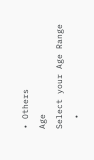• Others
Age
Select your Age Range
  •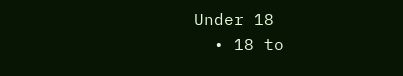Under 18
  • 18 to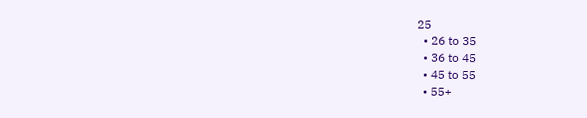25
  • 26 to 35
  • 36 to 45
  • 45 to 55
  • 55+